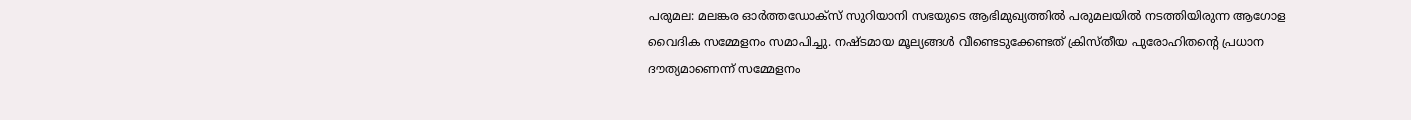പരുമല: മലങ്കര ഓർത്തഡോക്സ് സുറിയാനി സഭയുടെ ആഭിമുഖ്യത്തിൽ പരുമലയിൽ നടത്തിയിരുന്ന ആഗോള വൈദിക സമ്മേളനം സമാപിച്ചു. നഷ്ടമായ മൂല്യങ്ങൾ വീണ്ടെടുക്കേണ്ടത് ക്രിസ്തീയ പുരോഹിതന്റെ പ്രധാന ദൗത്യമാണെന്ന് സമ്മേളനം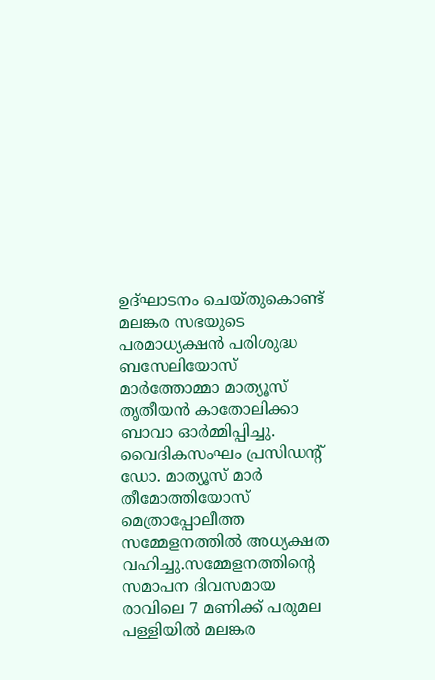ഉദ്ഘാടനം ചെയ്തുകൊണ്ട് മലങ്കര സഭയുടെ പരമാധ്യക്ഷൻ പരിശുദ്ധ ബസേലിയോസ് മാർത്തോമ്മാ മാത്യൂസ് തൃതീയൻ കാതോലിക്കാ ബാവാ ഓർമ്മിപ്പിച്ചു.
വൈദികസംഘം പ്രസിഡന്റ് ഡോ. മാത്യൂസ് മാർ തീമോത്തിയോസ് മെത്രാപ്പോലീത്ത സമ്മേളനത്തിൽ അധ്യക്ഷത വഹിച്ചു.സമ്മേളനത്തിന്റെ സമാപന ദിവസമായ രാവിലെ 7 മണിക്ക് പരുമല പള്ളിയിൽ മലങ്കര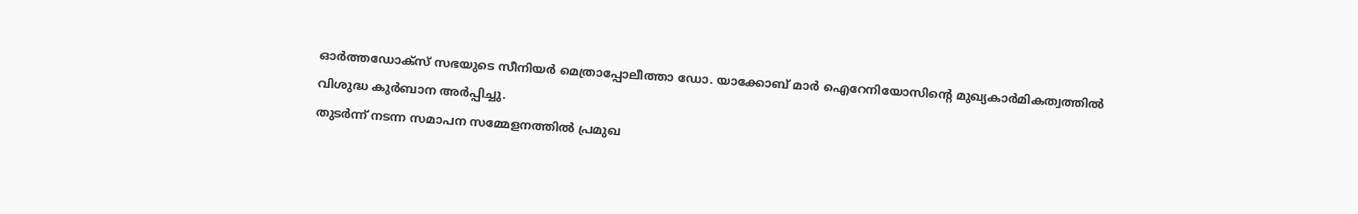ഓർത്തഡോക്സ് സഭയുടെ സീനിയർ മെത്രാപ്പോലീത്താ ഡോ. യാക്കോബ് മാർ ഐറേനിയോസിന്റെ മുഖ്യകാർമികത്വത്തിൽ വിശുദ്ധ കുർബാന അർപ്പിച്ചു.
തുടർന്ന് നടന്ന സമാപന സമ്മേളനത്തിൽ പ്രമുഖ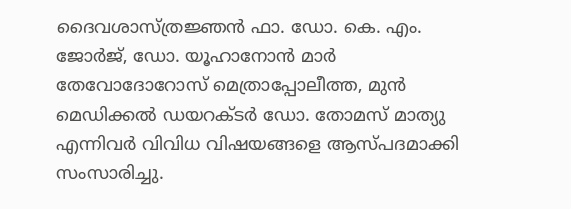ദൈവശാസ്ത്രജ്ഞൻ ഫാ. ഡോ. കെ. എം. ജോർജ്, ഡോ. യൂഹാനോൻ മാർ തേവോദോറോസ് മെത്രാപ്പോലീത്ത, മുൻ മെഡിക്കൽ ഡയറക്ടർ ഡോ. തോമസ് മാത്യു എന്നിവർ വിവിധ വിഷയങ്ങളെ ആസ്പദമാക്കി സംസാരിച്ചു.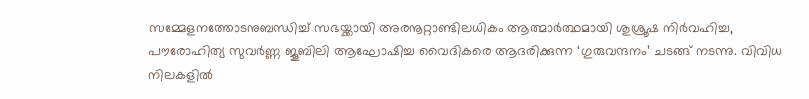സമ്മേളനത്തോടനുബന്ധിച്ച് സഭയ്ക്കായി അരനൂറ്റാണ്ടിലധികം ആത്മാർത്ഥമായി ശുശ്രൂഷ നിർവഹിച്ച, പൗരോഹിത്യ സുവർണ്ണ ജൂബിലി ആഘോഷിച്ച വൈദികരെ ആദരിക്കുന്ന ‘ഗുരുവന്ദനം’ ചടങ്ങ് നടന്നു. വിവിധ നിലകളിൽ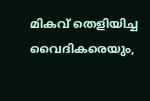മികവ് തെളിയിച്ച വൈദികരെയും,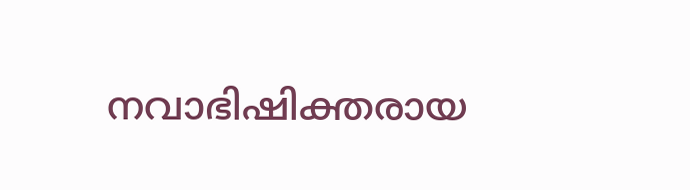നവാഭിഷിക്തരായ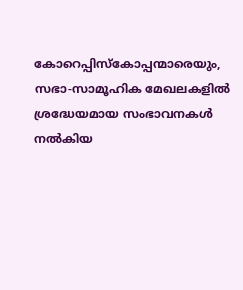കോറെപ്പിസ്കോപ്പന്മാരെയും, സഭാ-സാമൂഹിക മേഖലകളിൽ ശ്രദ്ധേയമായ സംഭാവനകൾ നൽകിയ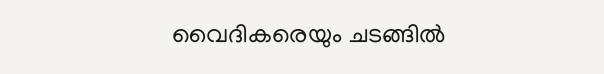വൈദികരെയും ചടങ്ങിൽ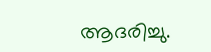ആദരിച്ചു.